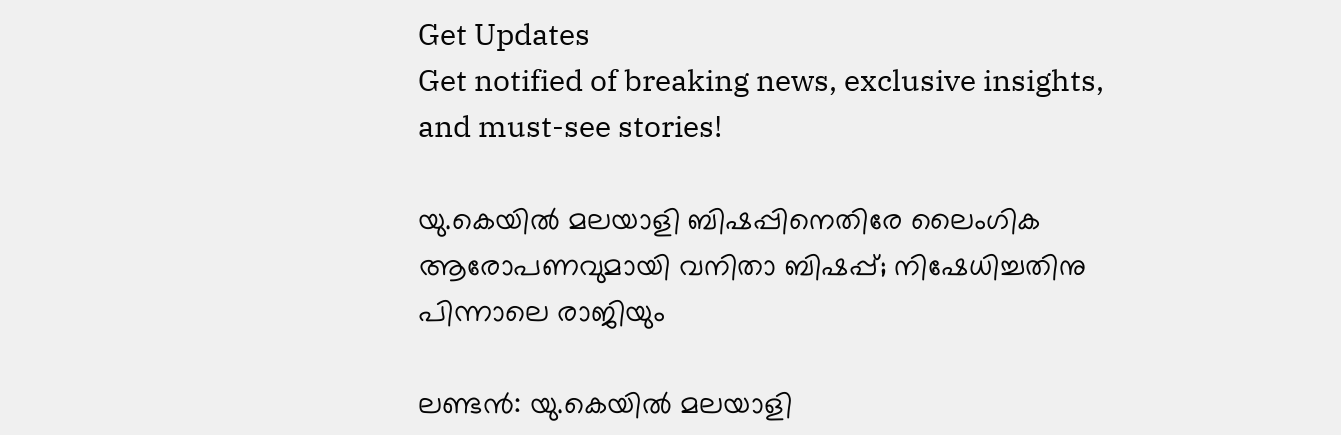Get Updates
Get notified of breaking news, exclusive insights, and must-see stories!

യു.കെയില്‍ മലയാളി ബിഷപ്പിനെതിരേ ലൈംഗിക ആരോപണവുമായി വനിതാ ബിഷപ്പ്; നിഷേധിച്ചതിനു പിന്നാലെ രാജിയും

ലണ്ടന്‍: യു.കെയില്‍ മലയാളി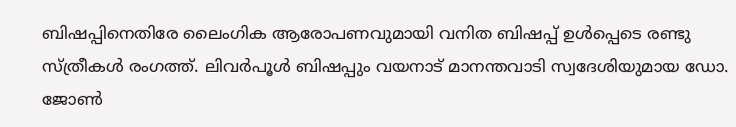ബിഷപ്പിനെതിരേ ലൈംഗിക ആരോപണവുമായി വനിത ബിഷപ്പ് ഉള്‍പ്പെടെ രണ്ടു സ്ത്രീകള്‍ രംഗത്ത്. ലിവര്‍പൂള്‍ ബിഷപ്പും വയനാട് മാനന്തവാടി സ്വദേശിയുമായ ഡോ. ജോണ്‍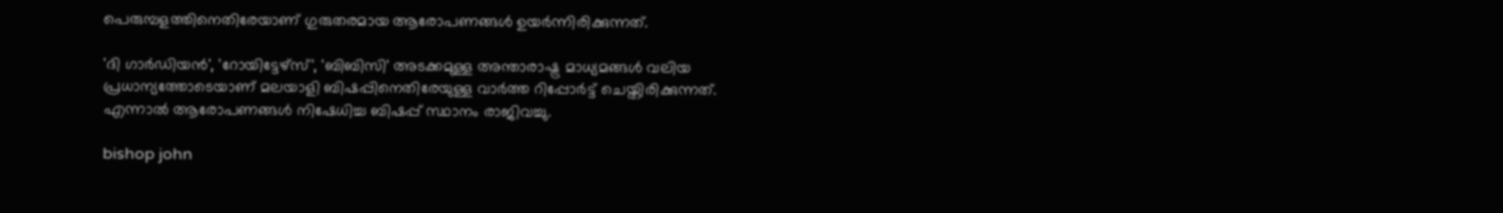പെരുമ്പളത്തിനെതിരേയാണ് ഗുരുതരമായ ആരോപണങ്ങള്‍ ഉയര്‍ന്നിരിക്കുന്നത്.

'ദി ഗാര്‍ഡിയന്‍', 'റോയിട്ടേഴ്‌സ്', 'ബിബിസി' അടക്കമുള്ള അന്താരാഷ്ട്ര മാധ്യമങ്ങള്‍ വലിയ പ്രധാന്യത്തോടെയാണ് മലയാളി ബിഷപ്പിനെതിരേയുള്ള വാര്‍ത്ത റിപ്പോര്‍ട്ട് ചെയ്തിരിക്കുന്നത്. എന്നാല്‍ ആരോപണങ്ങള്‍ നിഷേധിച്ച ബിഷപ്പ് സ്ഥാനം രാജിവച്ചു.

bishop john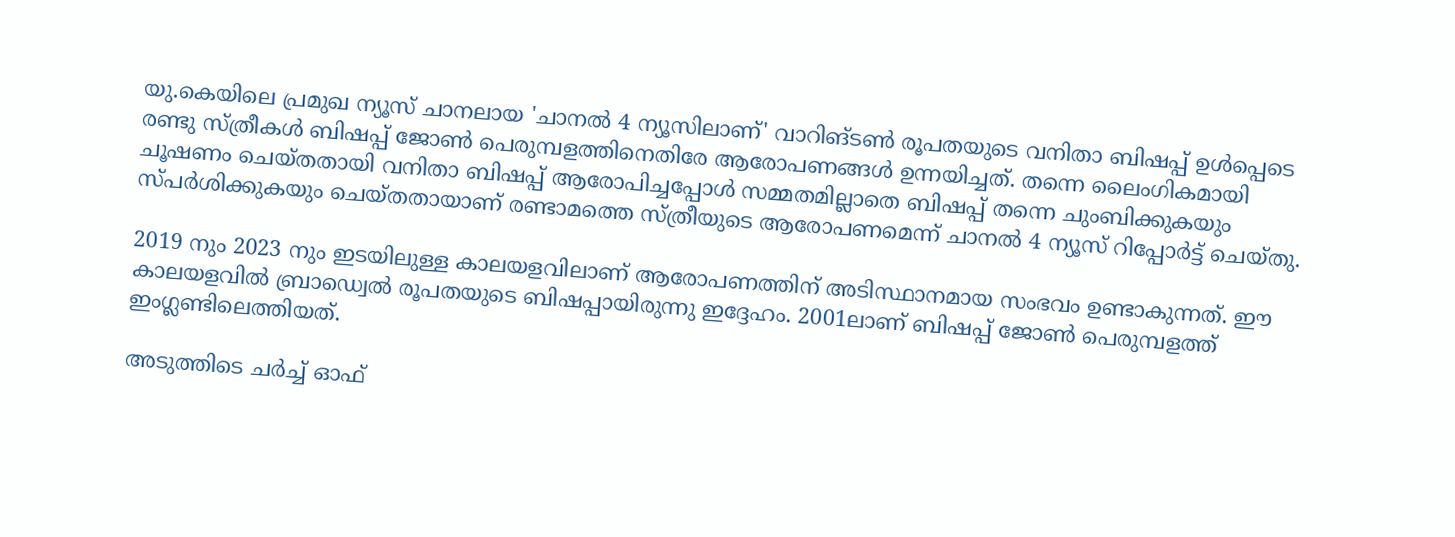യു.കെയിലെ പ്രമുഖ ന്യൂസ് ചാനലായ 'ചാനല്‍ 4 ന്യൂസിലാണ്' വാറിങ്ടണ്‍ രൂപതയുടെ വനിതാ ബിഷപ്പ് ഉള്‍പ്പെടെ രണ്ടു സ്ത്രീകള്‍ ബിഷപ്പ് ജോണ്‍ പെരുമ്പളത്തിനെതിരേ ആരോപണങ്ങള്‍ ഉന്നയിച്ചത്. തന്നെ ലൈംഗികമായി ചൂഷണം ചെയ്തതായി വനിതാ ബിഷപ്പ് ആരോപിച്ചപ്പോള്‍ സമ്മതമില്ലാതെ ബിഷപ്പ് തന്നെ ചുംബിക്കുകയും സ്പര്‍ശിക്കുകയും ചെയ്തതായാണ് രണ്ടാമത്തെ സ്ത്രീയുടെ ആരോപണമെന്ന് ചാനല്‍ 4 ന്യൂസ് റിപ്പോര്‍ട്ട് ചെയ്തു.

2019 നും 2023 നും ഇടയിലുള്ള കാലയളവിലാണ് ആരോപണത്തിന് അടിസ്ഥാനമായ സംഭവം ഉണ്ടാകുന്നത്. ഈ കാലയളവില്‍ ബ്രാഡ്വെല്‍ രൂപതയുടെ ബിഷപ്പായിരുന്നു ഇദ്ദേഹം. 2001ലാണ് ബിഷപ്പ് ജോണ്‍ പെരുമ്പളത്ത് ഇംഗ്ലണ്ടിലെത്തിയത്.

അടുത്തിടെ ചര്‍ച്ച് ഓഫ്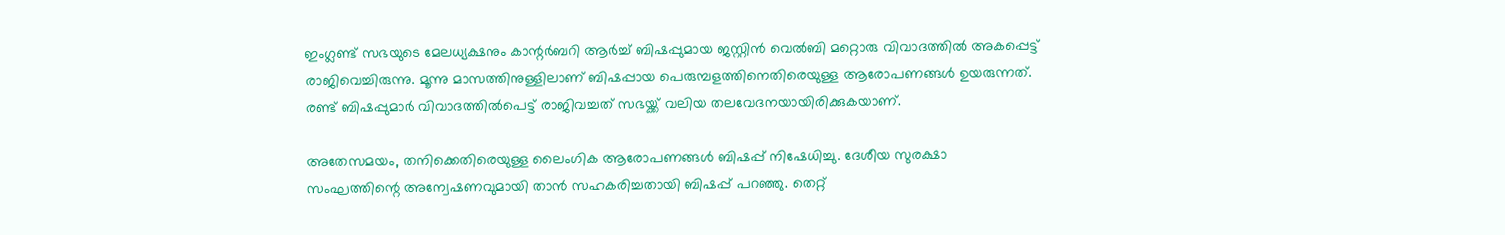ഇംഗ്ലണ്ട് സഭയുടെ മേലധ്യക്ഷനും കാന്റര്‍ബറി ആര്‍ച്ച് ബിഷപ്പുമായ ജസ്റ്റിന്‍ വെല്‍ബി മറ്റൊരു വിവാദത്തില്‍ അകപ്പെട്ട് രാജിവെച്ചിരുന്നു. മൂന്നു മാസത്തിനുള്ളിലാണ് ബിഷപ്പായ പെരുമ്പളത്തിനെതിരെയുള്ള ആരോപണങ്ങള്‍ ഉയരുന്നത്. രണ്ട് ബിഷപ്പുമാര്‍ വിവാദത്തില്‍പെട്ട് രാജിവച്ചത് സഭയ്ക്ക് വലിയ തലവേദനയായിരിക്കുകയാണ്.

അതേസമയം, തനിക്കെതിരെയുള്ള ലൈംഗിക ആരോപണങ്ങള്‍ ബിഷപ്പ് നിഷേധിച്ചു. ദേശീയ സുരക്ഷാ സംഘത്തിന്റെ അന്വേഷണവുമായി താന്‍ സഹകരിച്ചതായി ബിഷപ്പ് പറഞ്ഞു. തെറ്റ്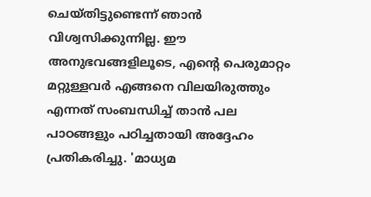ചെയ്തിട്ടുണ്ടെന്ന് ഞാന്‍ വിശ്വസിക്കുന്നില്ല. ഈ അനുഭവങ്ങളിലൂടെ, എന്റെ പെരുമാറ്റം മറ്റുള്ളവര്‍ എങ്ങനെ വിലയിരുത്തും എന്നത് സംബന്ധിച്ച് താന്‍ പല പാഠങ്ങളും പഠിച്ചതായി അദ്ദേഹം പ്രതികരിച്ചു. 'മാധ്യമ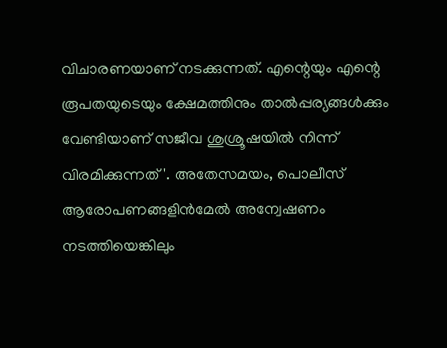വിചാരണയാണ് നടക്കുന്നത്. എന്റെയും എന്റെ രൂപതയുടെയും ക്ഷേമത്തിനും താല്‍പ്പര്യങ്ങള്‍ക്കും വേണ്ടിയാണ് സജീവ ശുശ്രൂഷയില്‍ നിന്ന് വിരമിക്കുന്നത്'. അതേസമയം, പൊലീസ് ആരോപണങ്ങളിന്‍മേല്‍ അന്വേഷണം നടത്തിയെങ്കിലും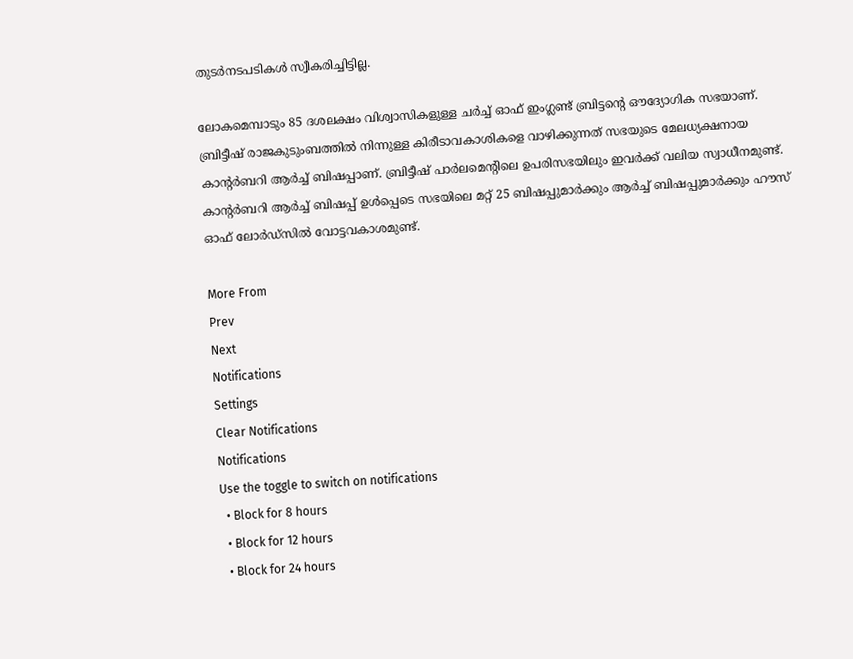തുടര്‍നടപടികള്‍ സ്വീകരിച്ചിട്ടില്ല.

ലോകമെമ്പാടും 85 ദശലക്ഷം വിശ്വാസികളുള്ള ചര്‍ച്ച് ഓഫ് ഇംഗ്ലണ്ട് ബ്രിട്ടന്റെ ഔദ്യോഗിക സഭയാണ്. ബ്രിട്ടീഷ് രാജകുടുംബത്തില്‍ നിന്നുള്ള കിരീടാവകാശികളെ വാഴിക്കുന്നത് സഭയുടെ മേലധ്യക്ഷനായ കാന്റര്‍ബറി ആര്‍ച്ച് ബിഷപ്പാണ്. ബ്രിട്ടീഷ് പാര്‍ലമെന്റിലെ ഉപരിസഭയിലും ഇവര്‍ക്ക് വലിയ സ്വാധീനമുണ്ട്. കാന്റര്‍ബറി ആര്‍ച്ച് ബിഷപ്പ് ഉള്‍പ്പെടെ സഭയിലെ മറ്റ് 25 ബിഷപ്പുമാര്‍ക്കും ആര്‍ച്ച് ബിഷപ്പുമാര്‍ക്കും ഹൗസ് ഓഫ് ലോര്‍ഡ്സില്‍ വോട്ടവകാശമുണ്ട്.

More From
Prev
Next
Notifications
Settings
Clear Notifications
Notifications
Use the toggle to switch on notifications
  • Block for 8 hours
  • Block for 12 hours
  • Block for 24 hours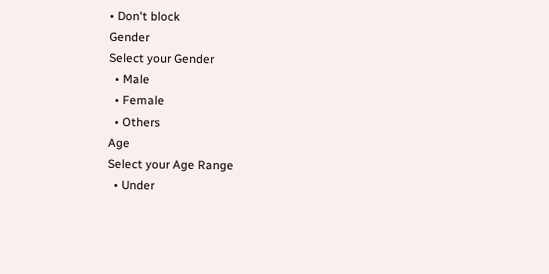• Don't block
Gender
Select your Gender
  • Male
  • Female
  • Others
Age
Select your Age Range
  • Under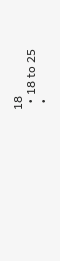18
  • 18 to 25
  •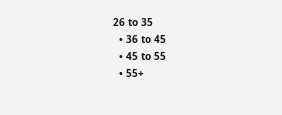26 to 35
  • 36 to 45
  • 45 to 55
  • 55+